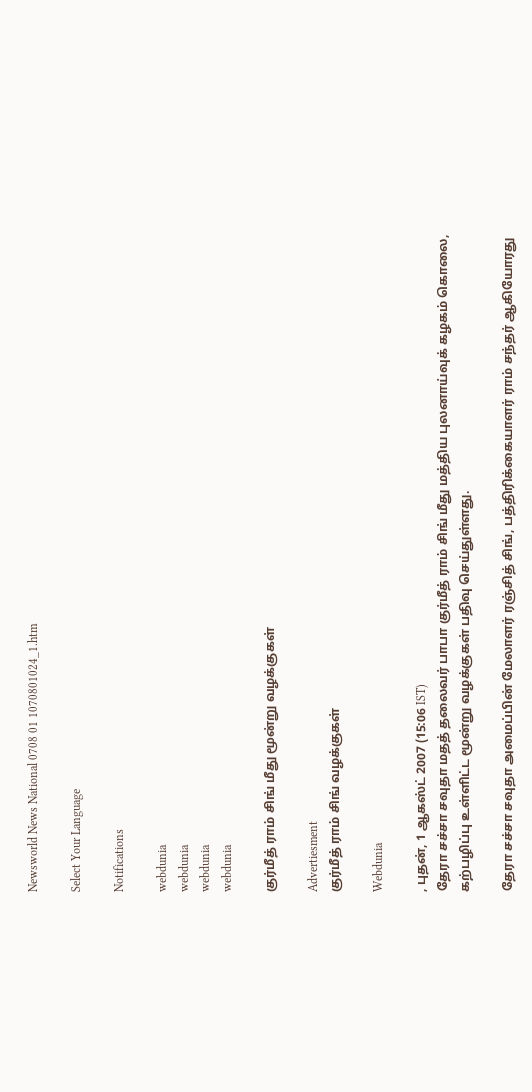Newsworld News National 0708 01 1070801024_1.htm

Select Your Language

Notifications

webdunia
webdunia
webdunia
webdunia

குர்மீத் ராம் சிங் மீது மூன்று வழக்குகள்

Advertiesment
குர்மீத் ராம் சிங் வழக்குகள்

Webdunia

, புதன், 1 ஆகஸ்ட் 2007 (15:06 IST)
தேரா சச்சா சவுதா மதத் தலைவர் பாபா குர்மீத் ராம் சிங் மீது மத்திய புலனாய்வுக் கழகம் கொலை, கற்பழிப்பு உள்ளிட்ட மூன்று வழக்குகள் பதிவு செய்துள்ளது.

தேரா சச்சா சவுதா அமைப்பின் மேலாளர் ரஞ்சித் சிங், பத்திரிக்கையாளர் ராம் சந்தர் ஆகியோரது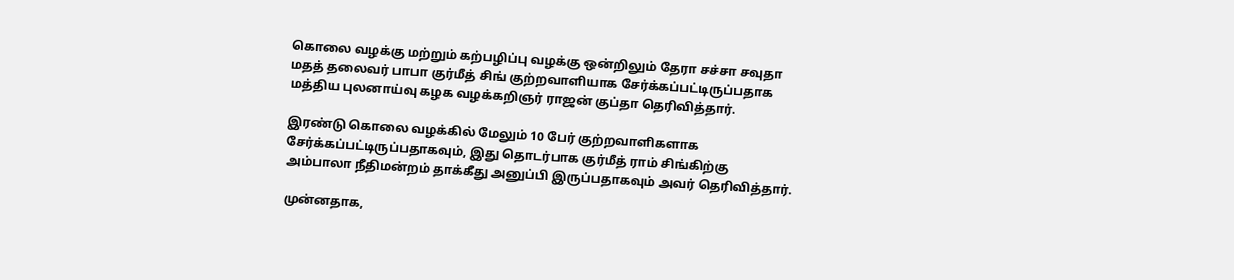கொலை வழக்கு மற்றும் கற்பழிப்பு வழக்கு ஒன்றிலும் தேரா சச்சா சவுதா மதத் தலைவர் பாபா குர்மீத் சிங் குற்றவாளியாக சேர்க்கப்பட்டிருப்பதாக மத்திய புலனாய்வு கழக வழக்கறிஞர் ராஜன் குப்தா தெரிவித்தார்.

இரண்டு கொலை வழக்கில் மேலும் 10 பேர் குற்றவாளிகளாக சேர்க்கப்பட்டிருப்பதாகவும், இது தொடர்பாக குர்மீத் ராம் சிங்கிற்கு அம்பாலா நீதிமன்றம் தாக்கீது அனுப்பி இருப்பதாகவும் அவர் தெரிவித்தார்.

முன்னதாக,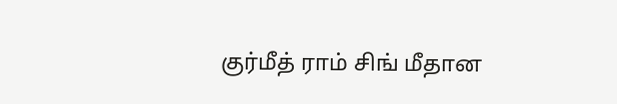குர்மீத் ராம் சிங் மீதான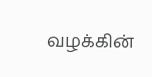வழக்கின்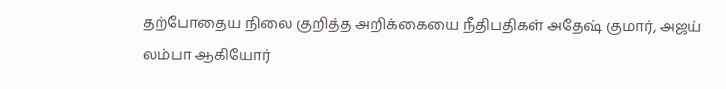தற்போதைய நிலை குறித்த அறிக்கையை நீதிபதிகள் அதேஷ் குமார், அஜய் லம்பா ஆகியோர்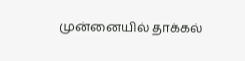முன்னையில் தாக்கல்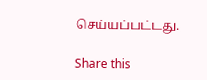செய்யப்பட்டது.

Share this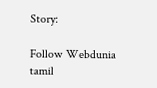Story:

Follow Webdunia tamil